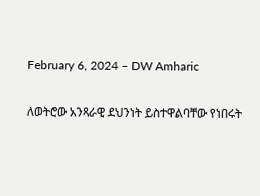February 6, 2024 – DW Amharic

ለወትሮው አንጻራዊ ደህንነት ይስተዋልባቸው የነበሩት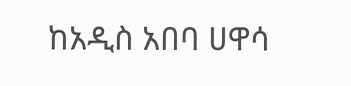ከአዲስ አበባ ሀዋሳ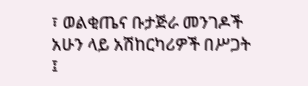፣ ወልቂጤና ቡታጅራ መንገዶች አሁን ላይ አሽከርካሪዎች በሥጋት ፤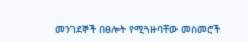መንገደኞች በፀሎት የሚጓዙባቸው መስመሮች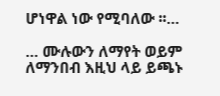ሆነዋል ነው የሚባለው ፡፡…

… ሙሉውን ለማየት ወይም ለማንበብ እዚህ ላይ ይጫኑ